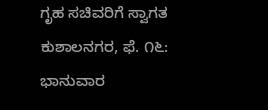ಗೃಹ ಸಚಿವರಿಗೆ ಸ್ವಾಗತ ಕುಶಾಲನಗರ, ಫೆ. ೧೬: ಭಾನುವಾರ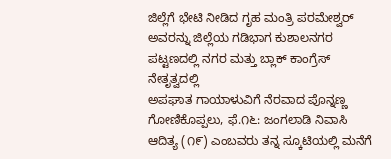ಜಿಲ್ಲೆಗೆ ಭೇಟಿ ನೀಡಿದ ಗೃಹ ಮಂತ್ರಿ ಪರಮೇಶ್ವರ್ ಅವರನ್ನು ಜಿಲ್ಲೆಯ ಗಡಿಭಾಗ ಕುಶಾಲನಗರ ಪಟ್ಟಣದಲ್ಲಿ ನಗರ ಮತ್ತು ಬ್ಲಾಕ್ ಕಾಂಗ್ರೆಸ್ ನೇತೃತ್ವದಲ್ಲಿ
ಅಪಘಾತ ಗಾಯಾಳುವಿಗೆ ನೆರವಾದ ಪೊನ್ನಣ್ಣ ಗೋಣಿಕೊಪ್ಪಲು, ಫೆ.೧೬: ಜಂಗಲಾಡಿ ನಿವಾಸಿ ಆದಿತ್ಯ (೧೯) ಎಂಬವರು ತನ್ನ ಸ್ಕೂಟಿಯಲ್ಲಿ ಮನೆಗೆ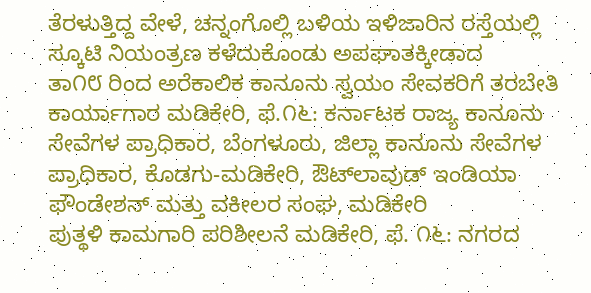ತೆರಳುತ್ತಿದ್ದ ವೇಳೆ, ಚನ್ನಂಗೊಲ್ಲಿ ಬಳಿಯ ಇಳಿಜಾರಿನ ರಸ್ತೆಯಲ್ಲಿ ಸ್ಕೂಟಿ ನಿಯಂತ್ರಣ ಕಳೆದುಕೊಂಡು ಅಪಘಾತಕ್ಕೀಡಾದ
ತಾ೧೮ ರಿಂದ ಅರೆಕಾಲಿಕ ಕಾನೂನು ಸ್ವಯಂ ಸೇವಕರಿಗೆ ತರಬೇತಿ ಕಾರ್ಯಾಗಾರ ಮಡಿಕೇರಿ, ಫೆ.೧೬: ಕರ್ನಾಟಕ ರಾಜ್ಯ ಕಾನೂನು ಸೇವೆಗಳ ಪ್ರಾಧಿಕಾರ, ಬೆಂಗಳೂರು, ಜಿಲ್ಲಾ ಕಾನೂನು ಸೇವೆಗಳ ಪ್ರಾಧಿಕಾರ, ಕೊಡಗು-ಮಡಿಕೇರಿ, ಔಟ್‌ಲಾವುಡ್ ಇಂಡಿಯಾ ಫೌಂಡೇಶನ್ ಮತ್ತು ವಕೀಲರ ಸಂಘ, ಮಡಿಕೇರಿ
ಪುತ್ಥಳಿ ಕಾಮಗಾರಿ ಪರಿಶೀಲನೆ ಮಡಿಕೇರಿ, ಫೆ. ೧೬: ನಗರದ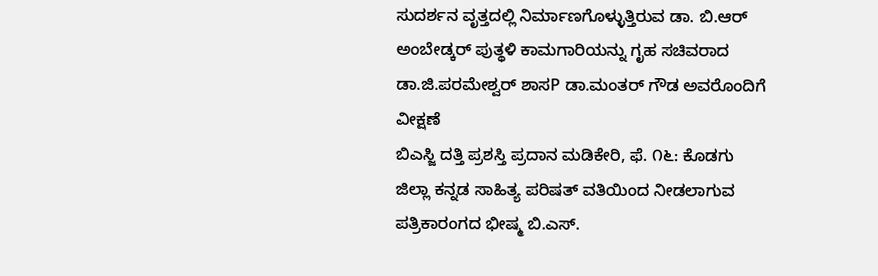ಸುದರ್ಶನ ವೃತ್ತದಲ್ಲಿ ನಿರ್ಮಾಣಗೊಳ್ಳುತ್ತಿರುವ ಡಾ. ಬಿ.ಆರ್ ಅಂಬೇಡ್ಕರ್ ಪುತ್ಥಳಿ ಕಾಮಗಾರಿಯನ್ನು ಗೃಹ ಸಚಿವರಾದ ಡಾ.ಜಿ.ಪರಮೇಶ್ವರ್ ಶಾಸP ಡಾ.ಮಂತರ್ ಗೌಡ ಅವರೊಂದಿಗೆ ವೀಕ್ಷಣೆ
ಬಿಎಸ್ಜಿ ದತ್ತಿ ಪ್ರಶಸ್ತಿ ಪ್ರದಾನ ಮಡಿಕೇರಿ, ಫೆ. ೧೬: ಕೊಡಗು ಜಿಲ್ಲಾ ಕನ್ನಡ ಸಾಹಿತ್ಯ ಪರಿಷತ್ ವತಿಯಿಂದ ನೀಡಲಾಗುವ ಪತ್ರಿಕಾರಂಗದ ಭೀಷ್ಮ ಬಿ.ಎಸ್.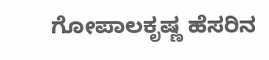ಗೋಪಾಲಕೃಷ್ಣ ಹೆಸರಿನ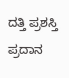ದತ್ತಿ ಪ್ರಶಸ್ತಿ ಪ್ರದಾನ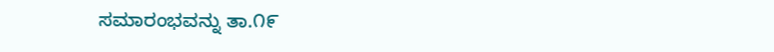ಸಮಾರಂಭವನ್ನು ತಾ.೧೯